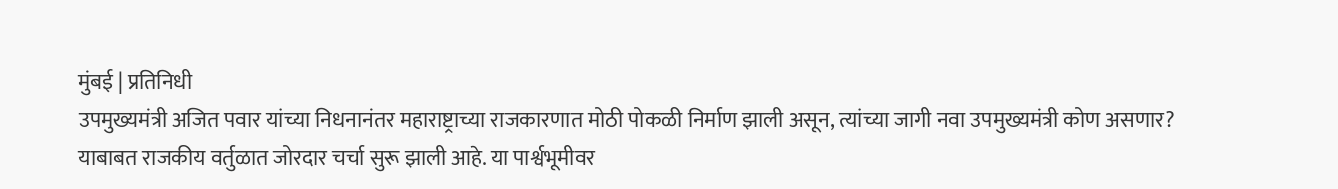मुंबई | प्रतिनिधी
उपमुख्यमंत्री अजित पवार यांच्या निधनानंतर महाराष्ट्राच्या राजकारणात मोठी पोकळी निर्माण झाली असून, त्यांच्या जागी नवा उपमुख्यमंत्री कोण असणार? याबाबत राजकीय वर्तुळात जोरदार चर्चा सुरू झाली आहे. या पार्श्वभूमीवर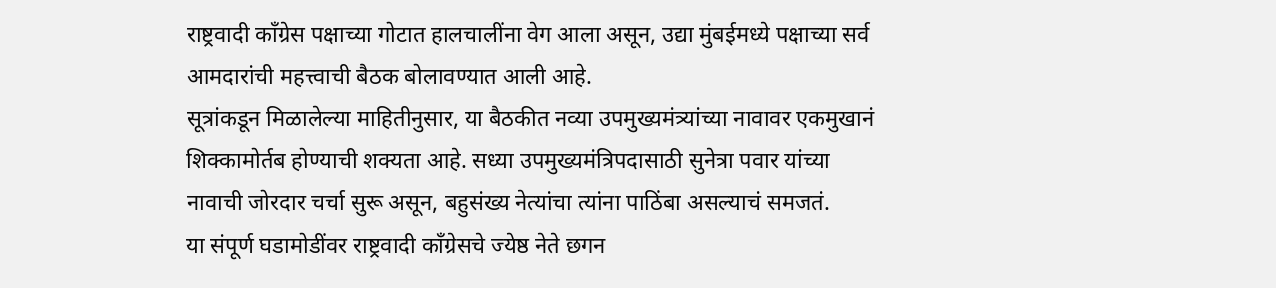राष्ट्रवादी काँग्रेस पक्षाच्या गोटात हालचालींना वेग आला असून, उद्या मुंबईमध्ये पक्षाच्या सर्व आमदारांची महत्त्वाची बैठक बोलावण्यात आली आहे.
सूत्रांकडून मिळालेल्या माहितीनुसार, या बैठकीत नव्या उपमुख्यमंत्र्यांच्या नावावर एकमुखानं शिक्कामोर्तब होण्याची शक्यता आहे. सध्या उपमुख्यमंत्रिपदासाठी सुनेत्रा पवार यांच्या नावाची जोरदार चर्चा सुरू असून, बहुसंख्य नेत्यांचा त्यांना पाठिंबा असल्याचं समजतं.
या संपूर्ण घडामोडींवर राष्ट्रवादी काँग्रेसचे ज्येष्ठ नेते छगन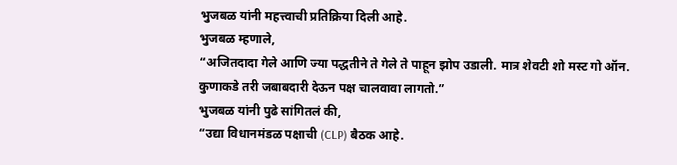भुजबळ यांनी महत्त्वाची प्रतिक्रिया दिली आहे.
भुजबळ म्हणाले,
“अजितदादा गेले आणि ज्या पद्धतीने ते गेले ते पाहून झोप उडाली. मात्र शेवटी शो मस्ट गो ऑन. कुणाकडे तरी जबाबदारी देऊन पक्ष चालवावा लागतो.”
भुजबळ यांनी पुढे सांगितलं की,
“उद्या विधानमंडळ पक्षाची (CLP) बैठक आहे.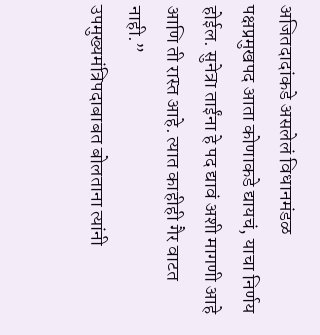अजितदादांकडे असलेलं विधानमंडळ पक्षप्रमुखपद आता कोणाकडे द्यायचं, याचा निर्णय होईल. सुनेत्रा ताईंना हे पद द्यावं अशी मागणी आहे आणि ती रास्त आहे. त्यात काहीही गैर वाटत नाही.”
उपमुख्यमंत्रिपदाबाबत बोलताना त्यांनी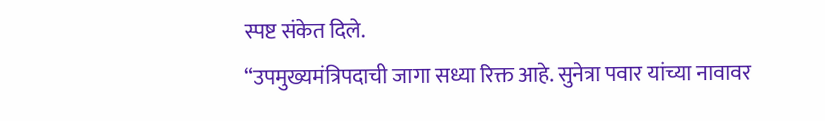स्पष्ट संकेत दिले.
“उपमुख्यमंत्रिपदाची जागा सध्या रिक्त आहे. सुनेत्रा पवार यांच्या नावावर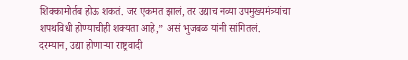शिक्कामोर्तब होऊ शकतं. जर एकमत झालं, तर उद्याच नव्या उपमुख्यमंत्र्यांचा शपथविधी होण्याचीही शक्यता आहे,” असं भुजबळ यांनी सांगितलं.
दरम्यान, उद्या होणाऱ्या राष्ट्रवादी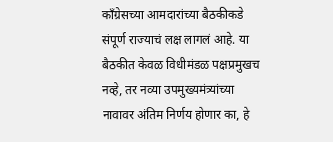काँग्रेसच्या आमदारांच्या बैठकीकडे संपूर्ण राज्याचं लक्ष लागलं आहे. या बैठकीत केवळ विधीमंडळ पक्षप्रमुखच नव्हे, तर नव्या उपमुख्यमंत्र्यांच्या नावावर अंतिम निर्णय होणार का, हे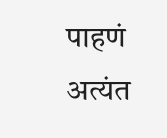पाहणं अत्यंत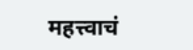महत्त्वाचं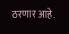ठरणार आहे.